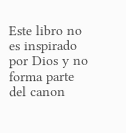Este libro no es inspirado por Dios y no forma parte del canon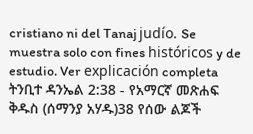cristiano ni del Tanaj judío. Se muestra solo con fines históricos y de estudio. Ver explicación completa ትንቢተ ዳንኤል 2:38 - የአማርኛ መጽሐፍ ቅዱስ (ሰማንያ አሃዱ)38 የሰው ልጆች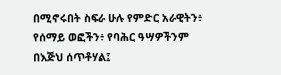በሚኖሩበት ስፍራ ሁሉ የምድር አራዊትን፥ የሰማይ ወፎችን፥ የባሕር ዓሣዎችንም በእጅህ ሰጥቶሃል፤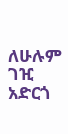ለሁሉም ገዢ አድርጎ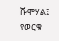ሹሞሃል፤ የወርቁ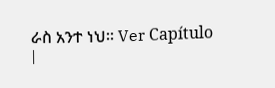ራስ አንተ ነህ። Ver Capítulo |